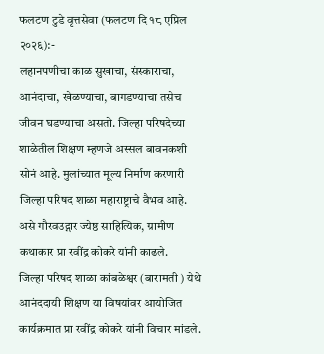फलटण टुडे वृत्तसेवा (फलटण दि १८ एप्रिल २०२६):-
लहानपणीचा काळ सुखाचा, संस्काराचा, आनंदाचा, खेळण्याचा, बागडण्याचा तसेच जीवन घडण्याचा असतो. जिल्हा परिषदेच्या शाळेतील शिक्षण म्हणजे अस्सल बावनकशी सोनं आहे. मुलांच्यात मूल्य निर्माण करणारी जिल्हा परिषद शाळा महाराष्ट्राचे वैभव आहे. असे गौरवउद्गार ज्येष्ठ साहित्यिक, ग्रामीण कथाकार प्रा रवींद्र कोकरे यांनी काढले.
जिल्हा परिषद शाळा कांबळेश्वर (बारामती ) येथे आनंददायी शिक्षण या विषयांवर आयोजित कार्यक्रमात प्रा रवींद्र कोकरे यांनी विचार मांडले.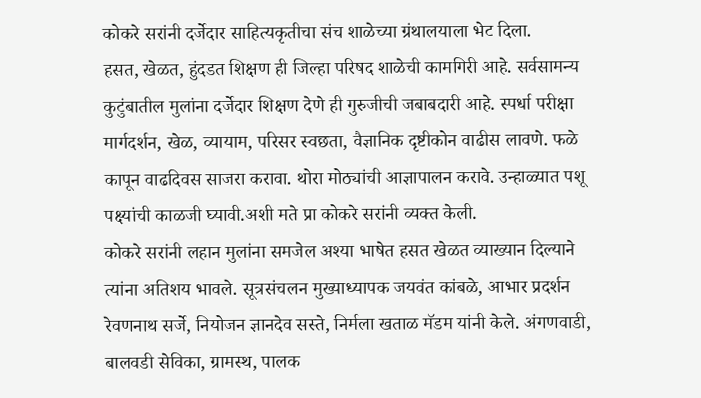कोकरे सरांनी दर्जेदार साहित्यकृतीचा संच शाळेच्या ग्रंथालयाला भेट दिला.
हसत, खेळत, हुंदडत शिक्षण ही जिल्हा परिषद शाळेची कामगिरी आहे. सर्वसामन्य कुटुंबातील मुलांना दर्जेदार शिक्षण देणे ही गुरुजीची जबाबदारी आहे. स्पर्धा परीक्षा मार्गदर्शन, खेळ, व्यायाम, परिसर स्वछता, वैज्ञानिक दृष्टीकोन वाढीस लावणे. फळे कापून वाढदिवस साजरा करावा. थोरा मोठ्यांची आज्ञापालन करावे. उन्हाळ्यात पशू पक्ष्यांची काळजी घ्यावी.अशी मते प्रा कोकरे सरांनी व्यक्त केली.
कोकरे सरांनी लहान मुलांना समजेल अश्या भाषेत हसत खेळत व्याख्यान दिल्याने त्यांना अतिशय भावले. सूत्रसंचलन मुख्याध्यापक जयवंत कांबळे, आभार प्रदर्शन रेवणनाथ सर्जे, नियोजन ज्ञानदेव सस्ते, निर्मला खताळ मॅडम यांनी केले. अंगणवाडी, बालवडी सेविका, ग्रामस्थ, पालक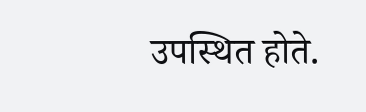उपस्थित होते.